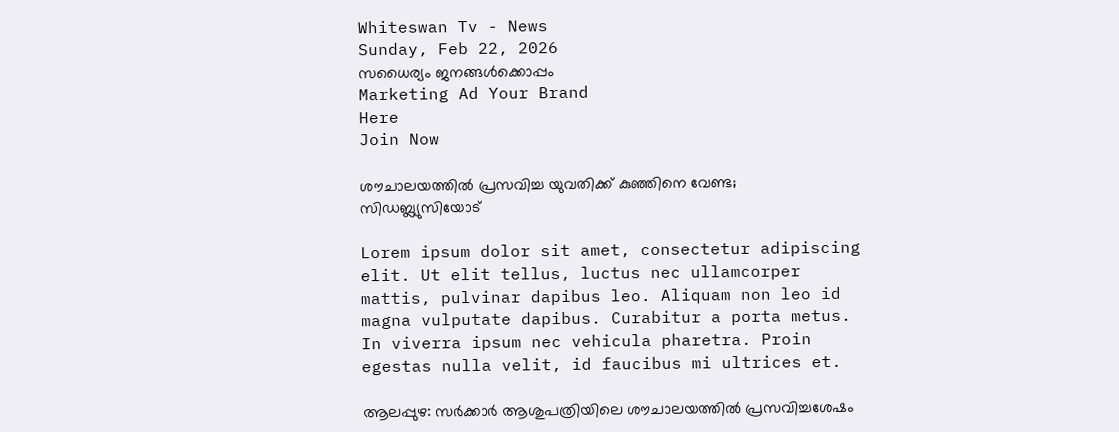Whiteswan Tv - News
Sunday, Feb 22, 2026
സധൈര്യം ജനങ്ങൾക്കൊപ്പം
Marketing Ad Your Brand
Here
Join Now

ശൗചാലയത്തിൽ പ്രസവിച്ച യുവതിക്ക് കുഞ്ഞിനെ വേണ്ട; സി‍ഡബ്ല്യുസിയോട്

Lorem ipsum dolor sit amet, consectetur adipiscing elit. Ut elit tellus, luctus nec ullamcorper mattis, pulvinar dapibus leo. Aliquam non leo id magna vulputate dapibus. Curabitur a porta metus. In viverra ipsum nec vehicula pharetra. Proin egestas nulla velit, id faucibus mi ultrices et.

ആലപ്പുഴ: സർക്കാർ ആശുപത്രിയിലെ ശൗചാലയത്തിൽ പ്രസവിച്ചശേഷം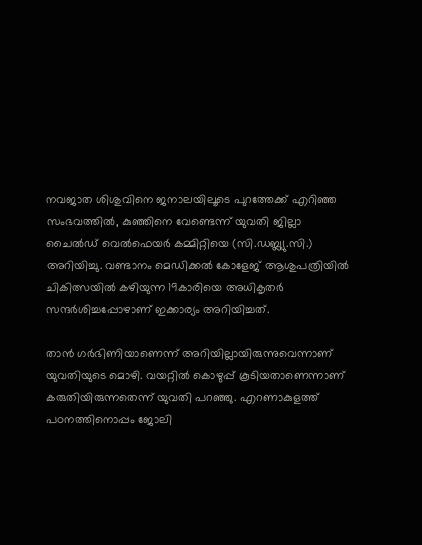നവജാത ശിശുവിനെ ജനാലയിലൂടെ പുറത്തേക്ക് എറിഞ്ഞ സംഭവത്തിൽ, കുഞ്ഞിനെ വേണ്ടെന്ന് യുവതി ജില്ലാ ചൈൽഡ് വെൽഫെയർ കമ്മിറ്റിയെ (സി.ഡബ്ല്യു.സി.) അറിയിച്ചു. വണ്ടാനം മെഡിക്കൽ കോളേജ് ആശുപത്രിയിൽ ചികിത്സയിൽ കഴിയുന്ന 19കാരിയെ അധികൃതർ സന്ദർശിച്ചപ്പോഴാണ് ഇക്കാര്യം അറിയിച്ചത്.

താൻ ഗർഭിണിയാണെന്ന് അറിയില്ലായിരുന്നുവെന്നാണ് യുവതിയുടെ മൊഴി. വയറ്റിൽ കൊഴുപ്പ് കൂടിയതാണെന്നാണ് കരുതിയിരുന്നതെന്ന് യുവതി പറഞ്ഞു. എറണാകുളത്ത് പഠനത്തിനൊപ്പം ജോലി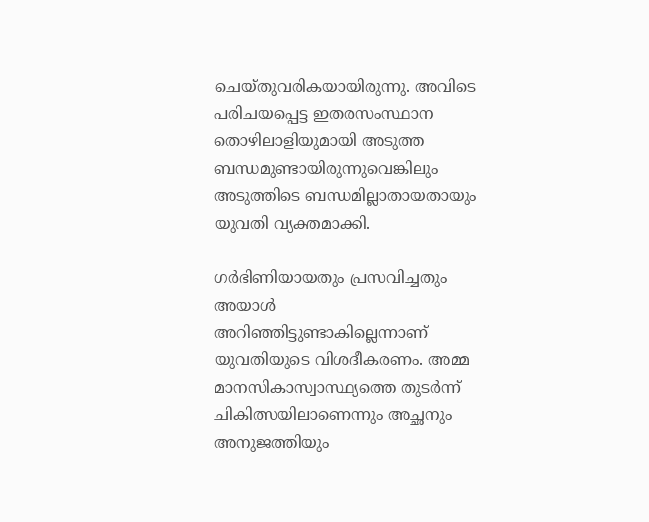ചെയ്തുവരികയായിരുന്നു. അവിടെ പരിചയപ്പെട്ട ഇതരസംസ്ഥാന തൊഴിലാളിയുമായി അടുത്ത ബന്ധമുണ്ടായിരുന്നുവെങ്കിലും അടുത്തിടെ ബന്ധമില്ലാതായതായും യുവതി വ്യക്തമാക്കി.

ഗർഭിണിയായതും പ്രസവിച്ചതും അയാൾ അറിഞ്ഞിട്ടുണ്ടാകില്ലെന്നാണ് യുവതിയുടെ വിശദീകരണം. അമ്മ മാനസികാസ്വാസ്ഥ്യത്തെ തുടർന്ന് ചികിത്സയിലാണെന്നും അച്ഛനും അനുജത്തിയും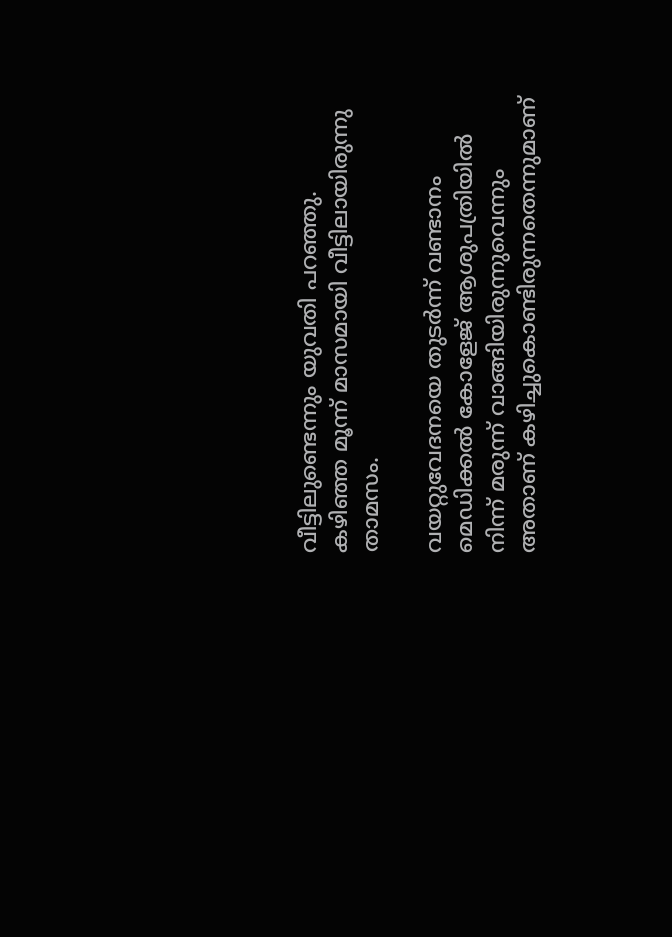വീട്ടിലുണ്ടെന്നും യുവതി പറഞ്ഞു. കഴിഞ്ഞ മൂന്ന് മാസമായി വീട്ടിലായിരുന്നു താമസം.

വയറ്റുവേദനയെ തുടർന്ന് വണ്ടാനം മെഡിക്കൽ കോളേജ് ആശുപത്രിയിൽ നിന്ന് മരുന്ന് വാങ്ങിയിരുന്നുവെന്നും അതാണ് കഴിച്ചുകൊണ്ടിരുന്നതെന്നുമാണ്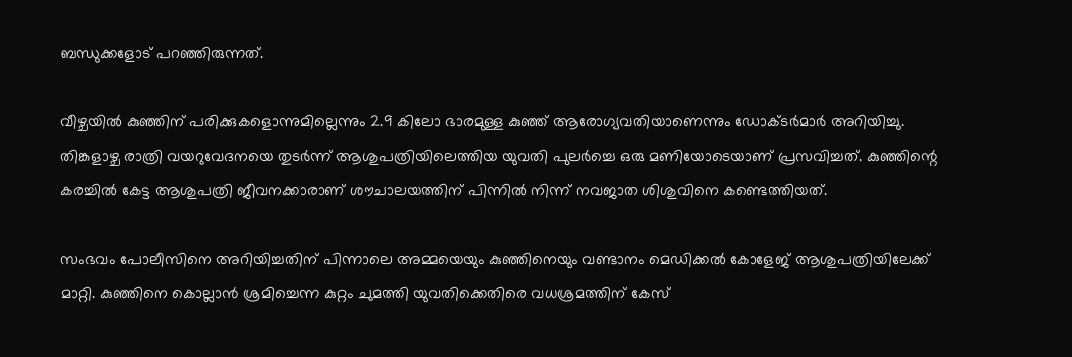ബന്ധുക്കളോട് പറഞ്ഞിരുന്നത്.

വീഴ്ചയിൽ കുഞ്ഞിന് പരിക്കുകളൊന്നുമില്ലെന്നും 2.9 കിലോ ഭാരമുള്ള കുഞ്ഞ് ആരോഗ്യവതിയാണെന്നും ഡോക്ടർമാർ അറിയിച്ചു. തിങ്കളാഴ്ച രാത്രി വയറുവേദനയെ തുടർന്ന് ആശുപത്രിയിലെത്തിയ യുവതി പുലർച്ചെ ഒരു മണിയോടെയാണ് പ്രസവിച്ചത്. കുഞ്ഞിന്റെ കരച്ചിൽ കേട്ട ആശുപത്രി ജീവനക്കാരാണ് ശൗചാലയത്തിന് പിന്നിൽ നിന്ന് നവജാത ശിശുവിനെ കണ്ടെത്തിയത്.

സംഭവം പോലീസിനെ അറിയിച്ചതിന് പിന്നാലെ അമ്മയെയും കുഞ്ഞിനെയും വണ്ടാനം മെഡിക്കൽ കോളേജ് ആശുപത്രിയിലേക്ക് മാറ്റി. കുഞ്ഞിനെ കൊല്ലാൻ ശ്രമിച്ചെന്ന കുറ്റം ചുമത്തി യുവതിക്കെതിരെ വധശ്രമത്തിന് കേസ്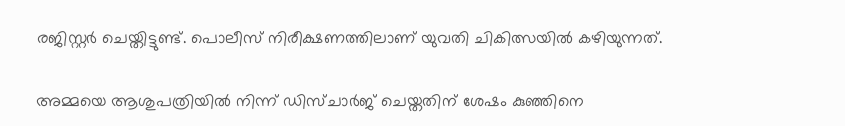രജിസ്റ്റർ ചെയ്തിട്ടുണ്ട്. പൊലീസ് നിരീക്ഷണത്തിലാണ് യുവതി ചികിത്സയിൽ കഴിയുന്നത്.

അമ്മയെ ആശുപത്രിയിൽ നിന്ന് ഡിസ്ചാർജ് ചെയ്തതിന് ശേഷം കുഞ്ഞിനെ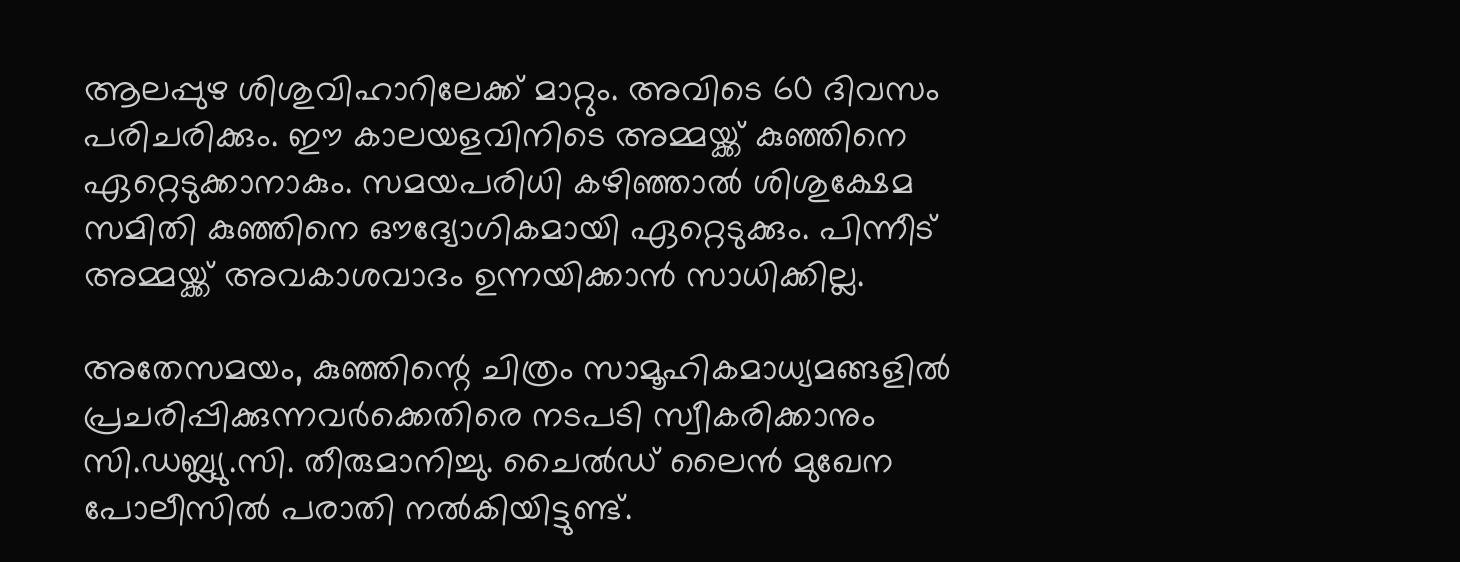ആലപ്പുഴ ശിശുവിഹാറിലേക്ക് മാറ്റും. അവിടെ 60 ദിവസം പരിചരിക്കും. ഈ കാലയളവിനിടെ അമ്മയ്ക്ക് കുഞ്ഞിനെ ഏറ്റെടുക്കാനാകും. സമയപരിധി കഴിഞ്ഞാൽ ശിശുക്ഷേമ സമിതി കുഞ്ഞിനെ ഔദ്യോഗികമായി ഏറ്റെടുക്കും. പിന്നീട് അമ്മയ്ക്ക് അവകാശവാദം ഉന്നയിക്കാൻ സാധിക്കില്ല.

അതേസമയം, കുഞ്ഞിന്റെ ചിത്രം സാമൂഹികമാധ്യമങ്ങളിൽ പ്രചരിപ്പിക്കുന്നവർക്കെതിരെ നടപടി സ്വീകരിക്കാനും സി.ഡബ്ല്യു.സി. തീരുമാനിച്ചു. ചൈൽഡ് ലൈൻ മുഖേന പോലീസിൽ പരാതി നൽകിയിട്ടുണ്ട്.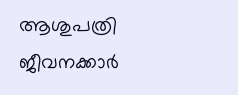ആശുപത്രി ജീവനക്കാർ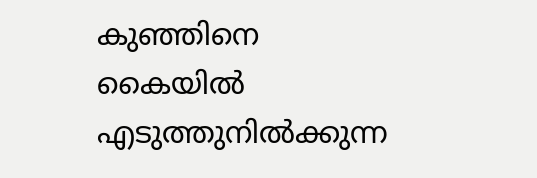കുഞ്ഞിനെ കൈയിൽ എടുത്തുനിൽക്കുന്ന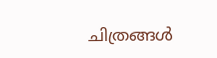ചിത്രങ്ങൾ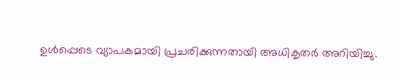ഉൾപ്പെടെ വ്യാപകമായി പ്രചരിക്കുന്നതായി അധികൃതർ അറിയിച്ചു.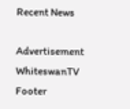Recent News

Advertisement
WhiteswanTV Footer